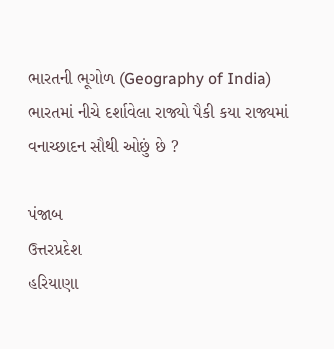ભારતની ભૂગોળ (Geography of India)
ભારતમાં નીચે દર્શાવેલા રાજ્યો પૈકી કયા રાજ્યમાં વનાચ્છાદન સૌથી ઓછું છે ?

પંજાબ
ઉત્તરપ્રદેશ
હરિયાણા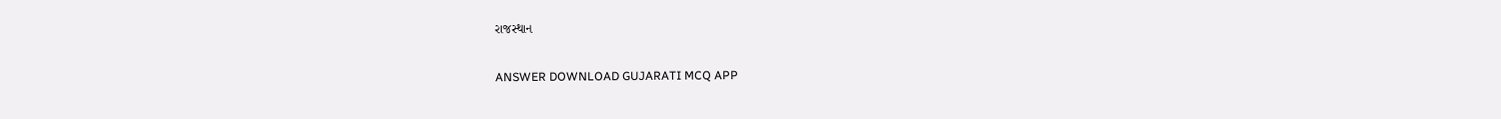રાજસ્થાન

ANSWER DOWNLOAD GUJARATI MCQ APP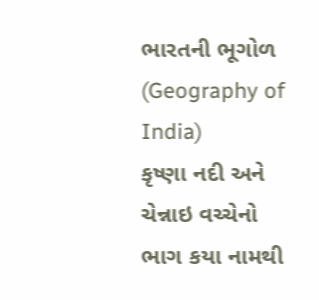ભારતની ભૂગોળ (Geography of India)
કૃષ્ણા નદી અને ચેન્નાઇ વચ્ચેનો ભાગ કયા નામથી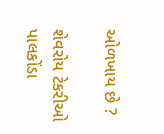ઓળખાય છે ?

શેવરોય ટેકરીઓ
પાલકોંડા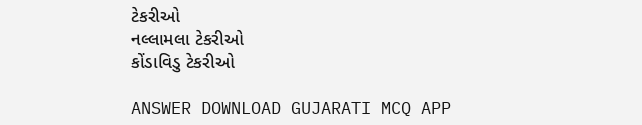ટેકરીઓ
નલ્લામલા ટેકરીઓ
કોંડાવિડુ ટેકરીઓ

ANSWER DOWNLOAD GUJARATI MCQ APP